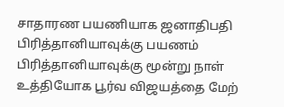சாதாரண பயணியாக ஜனாதிபதி பிரித்தானியாவுக்கு பயணம்
பிரித்தானியாவுக்கு மூன்று நாள் உத்தியோக பூர்வ விஜயத்தை மேற்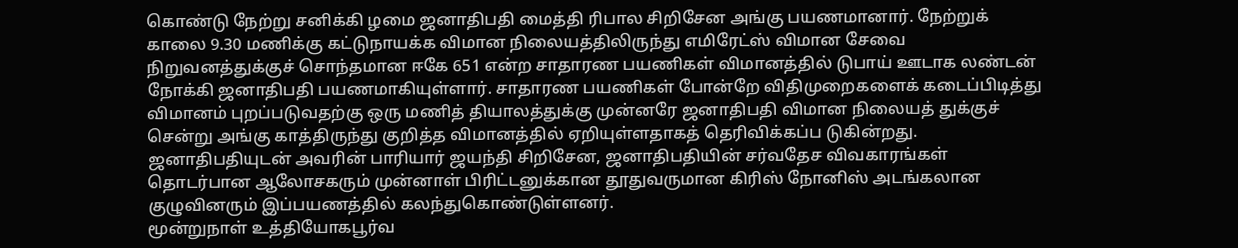கொண்டு நேற்று சனிக்கி ழமை ஜனாதிபதி மைத்தி ரிபால சிறிசேன அங்கு பயணமானார். நேற்றுக் காலை 9.30 மணிக்கு கட்டுநாயக்க விமான நிலையத்திலிருந்து எமிரேட்ஸ் விமான சேவை நிறுவனத்துக்குச் சொந்தமான ஈகே 651 என்ற சாதாரண பயணிகள் விமானத்தில் டுபாய் ஊடாக லண்டன் நோக்கி ஜனாதிபதி பயணமாகியுள்ளார். சாதாரண பயணிகள் போன்றே விதிமுறைகளைக் கடைப்பிடித்து விமானம் புறப்படுவதற்கு ஒரு மணித் தியாலத்துக்கு முன்னரே ஜனாதிபதி விமான நிலையத் துக்குச் சென்று அங்கு காத்திருந்து குறித்த விமானத்தில் ஏறியுள்ளதாகத் தெரிவிக்கப்ப டுகின்றது.
ஜனாதிபதியுடன் அவரின் பாரியார் ஜயந்தி சிறிசேன, ஜனாதிபதியின் சர்வதேச விவகாரங்கள் தொடர்பான ஆலோசகரும் முன்னாள் பிரிட்டனுக்கான தூதுவருமான கிரிஸ் நோனிஸ் அடங்கலான குழுவினரும் இப்பயணத்தில் கலந்துகொண்டுள்ளனர்.
மூன்றுநாள் உத்தியோகபூர்வ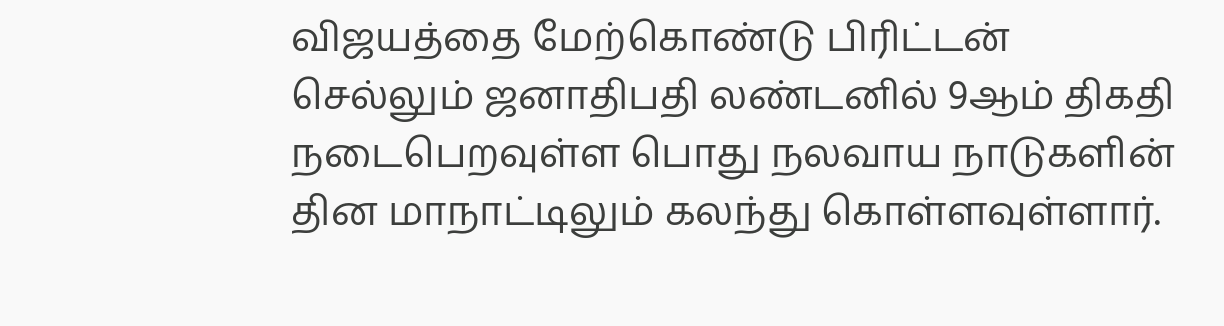விஜயத்தை மேற்கொண்டு பிரிட்டன் செல்லும் ஜனாதிபதி லண்டனில் 9ஆம் திகதி நடைபெறவுள்ள பொது நலவாய நாடுகளின் தின மாநாட்டிலும் கலந்து கொள்ளவுள்ளார்.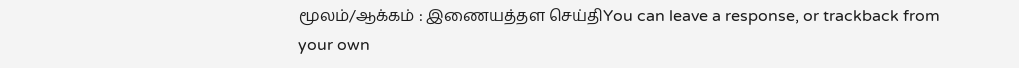மூலம்/ஆக்கம் : இணையத்தள செய்திYou can leave a response, or trackback from your own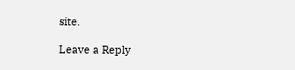site.

Leave a Reply